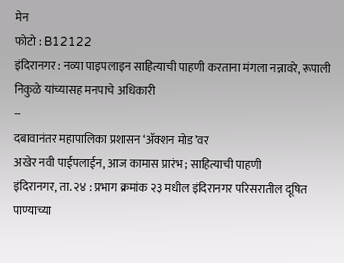मेन
फोटो : B12122
इंदिरानगर : नव्या पाइपलाइन साहित्याची पाहणी करताना मंगला नन्नावरे, रूपाली निकुळे यांच्यासह मनपाचे अधिकारी
--
दबावानंतर महापालिका प्रशासन ‘ॲक्शन मोड’वर
अखेर नवी पाईपलाईन, आज कामास प्रारंभ ; साहित्याची पाहणी
इंदिरानगर, ता. २४ : प्रभाग क्रमांक २३ मधील इंदिरानगर परिसरातील दूषित पाण्याच्या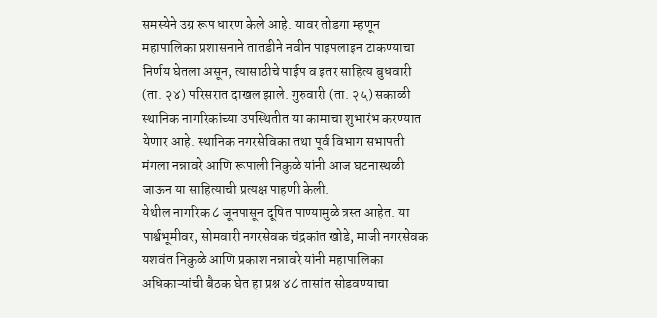समस्येने उग्र रूप धारण केले आहे. यावर तोडगा म्हणून महापालिका प्रशासनाने तातडीने नवीन पाइपलाइन टाकण्याचा निर्णय घेतला असून, त्यासाठीचे पाईप व इतर साहित्य बुधवारी (ता. २४) परिसरात दाखल झाले. गुरुवारी (ता. २५) सकाळी स्थानिक नागरिकांच्या उपस्थितीत या कामाचा शुभारंभ करण्यात येणार आहे. स्थानिक नगरसेविका तथा पूर्व विभाग सभापती मंगला नन्नावरे आणि रूपाली निकुळे यांनी आज घटनास्थळी जाऊन या साहित्याची प्रत्यक्ष पाहणी केली.
येथील नागरिक ८ जूनपासून दूषित पाण्यामुळे त्रस्त आहेत. या पार्श्वभूमीवर, सोमवारी नगरसेवक चंद्रकांत खोडे, माजी नगरसेवक यशवंत निकुळे आणि प्रकाश नन्नावरे यांनी महापालिका अधिकाऱ्यांची बैठक घेत हा प्रश्न ४८ तासांत सोडवण्याचा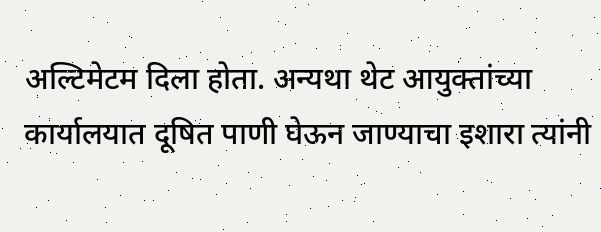अल्टिमेटम दिला होता. अन्यथा थेट आयुक्तांच्या कार्यालयात दूषित पाणी घेऊन जाण्याचा इशारा त्यांनी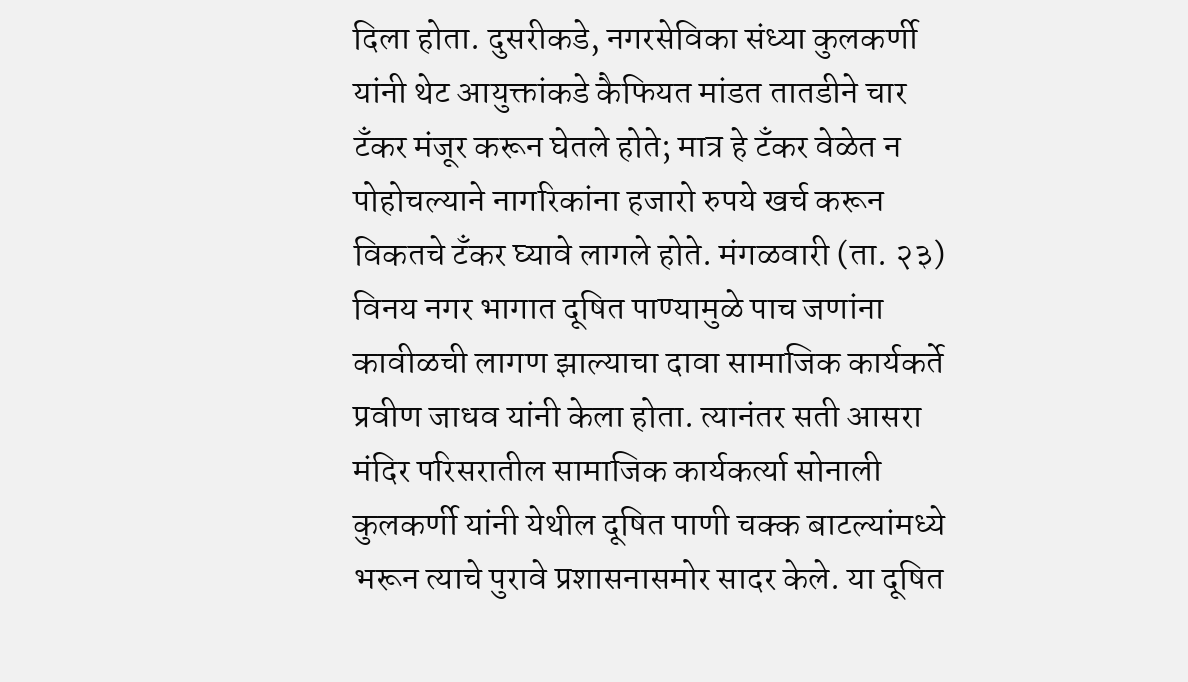दिला होता. दुसरीकडे, नगरसेविका संध्या कुलकर्णी यांनी थेट आयुक्तांकडे कैफियत मांडत तातडीने चार टँकर मंजूर करून घेतले होते; मात्र हे टँकर वेळेत न पोहोचल्याने नागरिकांना हजारो रुपये खर्च करून विकतचे टँकर घ्यावे लागले होते. मंगळवारी (ता. २३) विनय नगर भागात दूषित पाण्यामुळे पाच जणांना कावीळची लागण झाल्याचा दावा सामाजिक कार्यकर्ते प्रवीण जाधव यांनी केला होता. त्यानंतर सती आसरा मंदिर परिसरातील सामाजिक कार्यकर्त्या सोनाली कुलकर्णी यांनी येथील दूषित पाणी चक्क बाटल्यांमध्ये भरून त्याचे पुरावे प्रशासनासमोर सादर केले. या दूषित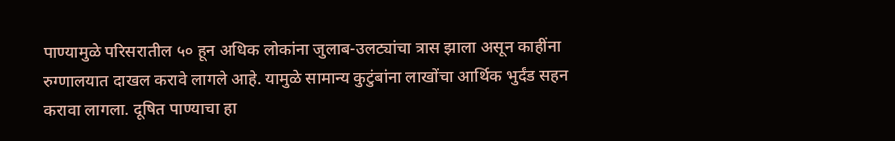पाण्यामुळे परिसरातील ५० हून अधिक लोकांना जुलाब-उलट्यांचा त्रास झाला असून काहींना रुग्णालयात दाखल करावे लागले आहे. यामुळे सामान्य कुटुंबांना लाखोंचा आर्थिक भुर्दंड सहन करावा लागला. दूषित पाण्याचा हा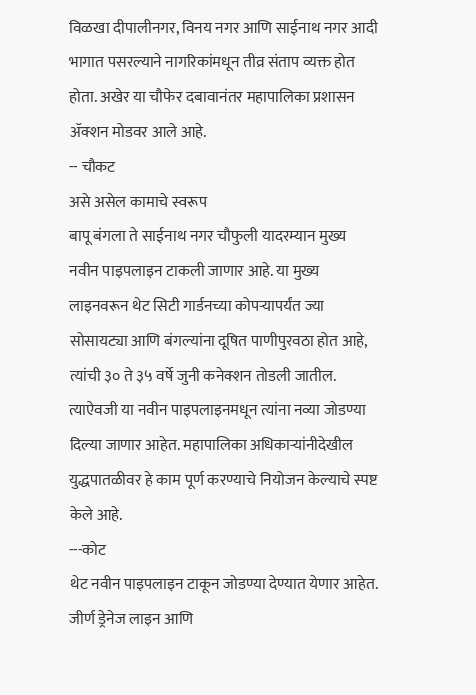विळखा दीपालीनगर, विनय नगर आणि साईनाथ नगर आदी भागात पसरल्याने नागरिकांमधून तीव्र संताप व्यक्त होत होता. अखेर या चौफेर दबावानंतर महापालिका प्रशासन ॲक्शन मोडवर आले आहे.
-- चौकट
असे असेल कामाचे स्वरूप
बापू बंगला ते साईनाथ नगर चौफुली यादरम्यान मुख्य नवीन पाइपलाइन टाकली जाणार आहे. या मुख्य लाइनवरून थेट सिटी गार्डनच्या कोपऱ्यापर्यंत ज्या सोसायट्या आणि बंगल्यांना दूषित पाणीपुरवठा होत आहे, त्यांची ३० ते ३५ वर्षे जुनी कनेक्शन तोडली जातील. त्याऐवजी या नवीन पाइपलाइनमधून त्यांना नव्या जोडण्या दिल्या जाणार आहेत. महापालिका अधिकाऱ्यांनीदेखील युद्धपातळीवर हे काम पूर्ण करण्याचे नियोजन केल्याचे स्पष्ट केले आहे.
---कोट
थेट नवीन पाइपलाइन टाकून जोडण्या देण्यात येणार आहेत. जीर्ण ड्रेनेज लाइन आणि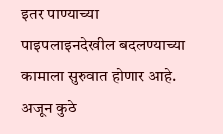इतर पाण्याच्या पाइपलाइनदेखील बदलण्याच्या कामाला सुरुवात होणार आहे. अजून कुठे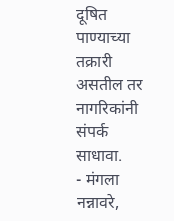दूषित पाण्याच्या तक्रारी असतील तर नागरिकांनी संपर्क साधावा.
- मंगला नन्नावरे,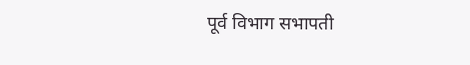पूर्व विभाग सभापती